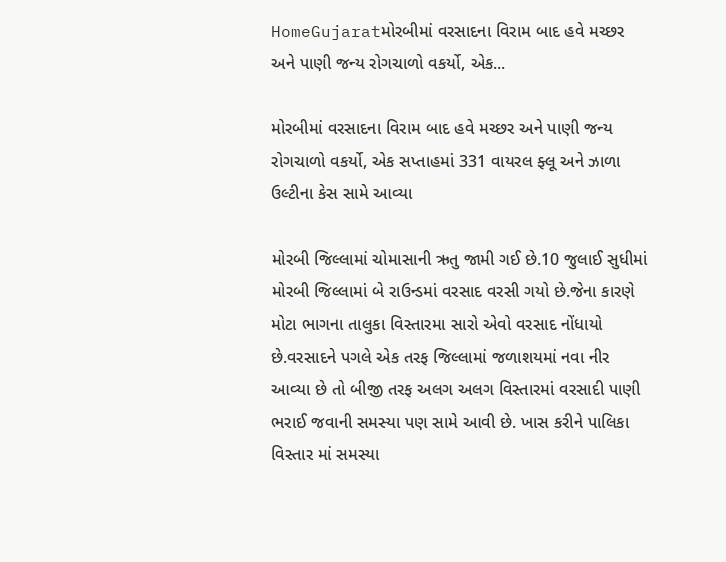HomeGujaratમોરબીમાં વરસાદના વિરામ બાદ હવે મચ્છર અને પાણી જન્ય રોગચાળો વકર્યો, એક...

મોરબીમાં વરસાદના વિરામ બાદ હવે મચ્છર અને પાણી જન્ય રોગચાળો વકર્યો, એક સપ્તાહમાં 331 વાયરલ ફ્લૂ અને ઝાળા ઉલ્ટીના કેસ સામે આવ્યા

મોરબી જિલ્લામાં ચોમાસાની ઋતુ જામી ગઈ છે.10 જુલાઈ સુધીમાં મોરબી જિલ્લામાં બે રાઉન્ડમાં વરસાદ વરસી ગયો છે.જેના કારણે મોટા ભાગના તાલુકા વિસ્તારમા સારો એવો વરસાદ નોંધાયો છે.વરસાદને પગલે એક તરફ જિલ્લામાં જળાશયમાં નવા નીર આવ્યા છે તો બીજી તરફ અલગ અલગ વિસ્તારમાં વરસાદી પાણી ભરાઈ જવાની સમસ્યા પણ સામે આવી છે. ખાસ કરીને પાલિકા વિસ્તાર માં સમસ્યા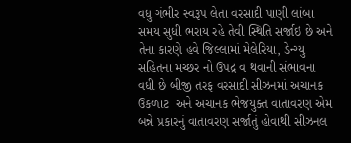વધુ ગંભીર સ્વરૂપ લેતા વરસાદી પાણી લાંબા સમય સુધી ભરાય રહે તેવી સ્થિતિ સર્જાઇ છે અને તેના કારણે હવે જિલ્લામાં મેલેરિયા, ડેન્ગ્યુ સહિતના મચ્છર નો ઉપદ્ર વ થવાની સંભાવના વધી છે બીજી તરફ વરસાદી સીઝનમાં અચાનક ઉકળાટ  અને અચાનક ભેજયુક્ત વાતાવરણ એમ બન્ને પ્રકારનું વાતાવરણ સર્જાતું હોવાથી સીઝનલ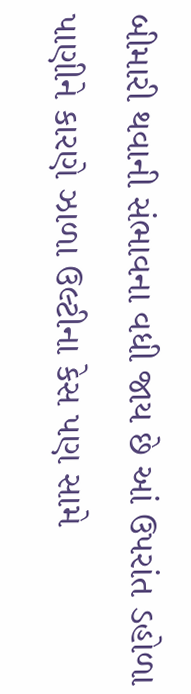બીમારી થવાની સંભાવના વધી જાય છે આં ઉપરાંત ડહોળા પાણીને કારણે ઝાળા ઉલ્ટીના કેસ પણ સામે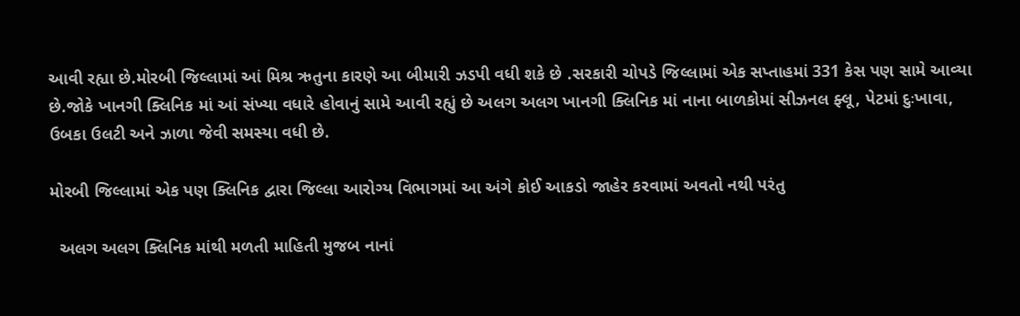આવી રહ્યા છે.મોરબી જિલ્લામાં આં મિશ્ર ઋતુના કારણે આ બીમારી ઝડપી વધી શકે છે .સરકારી ચોપડે જિલ્લામાં એક સપ્તાહમાં 331 કેસ પણ સામે આવ્યા છે.જોકે ખાનગી ક્લિનિક માં આં સંખ્યા વધારે હોવાનું સામે આવી રહ્યું છે અલગ અલગ ખાનગી ક્લિનિક માં નાના બાળકોમાં સીઝનલ ફ્લૂ, પેટમાં દુઃખાવા, ઉબકા ઉલટી અને ઝાળા જેવી સમસ્યા વધી છે.

મોરબી જિલ્લામાં એક પણ ક્લિનિક દ્વારા જિલ્લા આરોગ્ય વિભાગમાં આ અંગે કોઈ આકડો જાહેર કરવામાં અવતો નથી પરંતુ

  અલગ અલગ ક્લિનિક માંથી મળતી માહિતી મુજબ નાનાં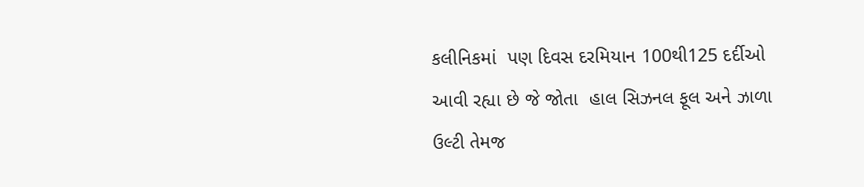કલીનિકમાં  પણ દિવસ દરમિયાન 100થી125 દર્દીઓ આવી રહ્યા છે જે જોતા  હાલ સિઝનલ ફૂલ અને ઝાળા ઉલ્ટી તેમજ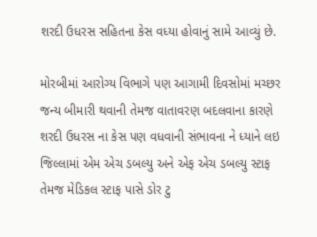શરદી ઉધરસ સહિતના કેસ વધ્યા હોવાનું સામે આવ્યું છે.

મોરબીમાં આરોગ્ય વિભાગે પણ આગામી દિવસોમાં મચ્છર જન્ય બીમારી થવાની તેમજ વાતાવરણ બદલવાના કારણે શરદી ઉધરસ ના કેસ પણ વધવાની સંભાવના ને ધ્યાને લઇ જિલ્લામાં એમ એચ ડબલ્યુ અને એફ એચ ડબલ્યુ સ્ટાફ તેમજ મેડિકલ સ્ટાફ પાસે ડોર ટુ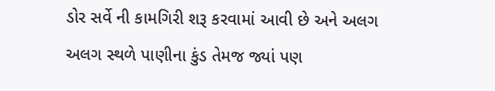ડોર સર્વે ની કામગિરી શરૂ કરવામાં આવી છે અને અલગ અલગ સ્થળે પાણીના કુંડ તેમજ જ્યાં પણ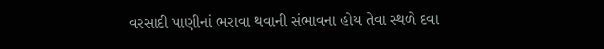વરસાદી પાણીનાં ભરાવા થવાની સંભાવના હોય તેવા સ્થળે દવા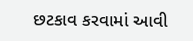છટકાવ કરવામાં આવી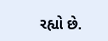રહ્યો છે.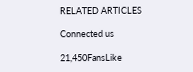RELATED ARTICLES

Connected us

21,450FansLike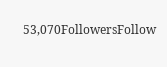53,070FollowersFollow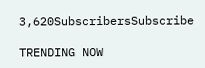3,620SubscribersSubscribe

TRENDING NOW